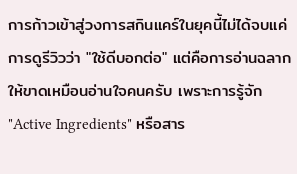การก้าวเข้าสู่วงการสกินแคร์ในยุคนี้ไม่ได้จบแค่การดูรีวิวว่า "ใช้ดีบอกต่อ" แต่คือการอ่านฉลากให้ขาดเหมือนอ่านใจคนครับ เพราะการรู้จัก "Active Ingredients" หรือสาร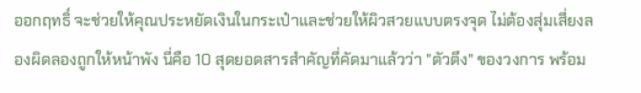ออกฤทธิ์ จะช่วยให้คุณประหยัดเงินในกระเป๋าและช่วยให้ผิวสวยแบบตรงจุด ไม่ต้องสุ่มเสี่ยงลองผิดลองถูกให้หน้าพัง นี่คือ 10 สุดยอดสารสำคัญที่คัดมาแล้วว่า "ตัวตึง" ของวงการ พร้อม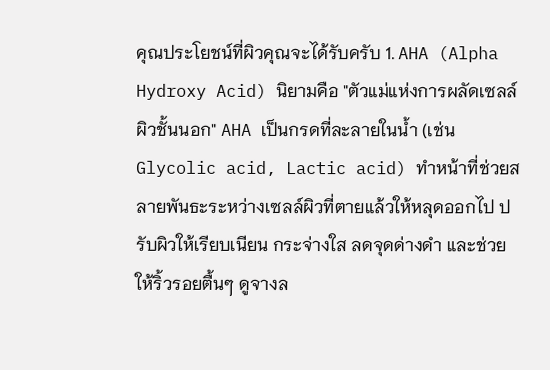คุณประโยชน์ที่ผิวคุณจะได้รับครับ 1. AHA (Alpha Hydroxy Acid) นิยามคือ "ตัวแม่แห่งการผลัดเซลล์ผิวชั้นนอก" AHA เป็นกรดที่ละลายในน้ำ (เช่น Glycolic acid, Lactic acid) ทำหน้าที่ช่วยสลายพันธะระหว่างเซลล์ผิวที่ตายแล้วให้หลุดออกไป ปรับผิวให้เรียบเนียน กระจ่างใส ลดจุดด่างดำ และช่วยให้ริ้วรอยตื้นๆ ดูจางล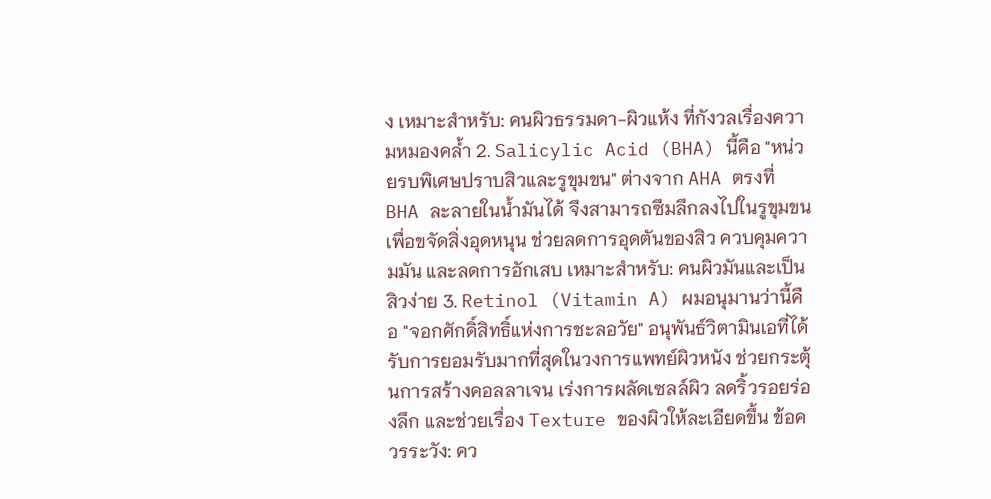ง เหมาะสำหรับ: คนผิวธรรมดา-ผิวแห้ง ที่กังวลเรื่องความหมองคล้ำ 2. Salicylic Acid (BHA) นี้คือ "หน่วยรบพิเศษปราบสิวและรูขุมขน" ต่างจาก AHA ตรงที่ BHA ละลายในน้ำมันได้ จึงสามารถซึมลึกลงไปในรูขุมขนเพื่อขจัดสิ่งอุดหนุน ช่วยลดการอุดตันของสิว ควบคุมความมัน และลดการอักเสบ เหมาะสำหรับ: คนผิวมันและเป็นสิวง่าย 3. Retinol (Vitamin A) ผมอนุมานว่านี้คือ "จอกศักดิ์สิทธิ์แห่งการชะลอวัย" อนุพันธ์วิตามินเอที่ได้รับการยอมรับมากที่สุดในวงการแพทย์ผิวหนัง ช่วยกระตุ้นการสร้างคอลลาเจน เร่งการผลัดเซลล์ผิว ลดริ้วรอยร่องลึก และช่วยเรื่อง Texture ของผิวให้ละเอียดขึ้น ข้อควรระวัง: คว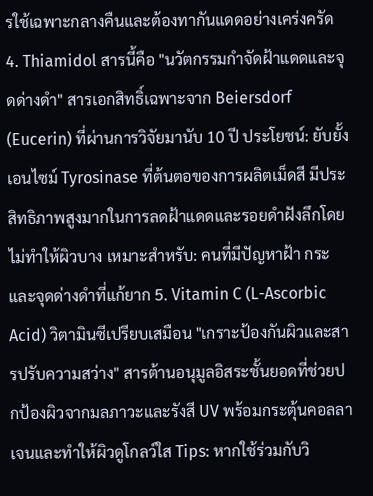รใช้เฉพาะกลางคืนและต้องทากันแดดอย่างเคร่งครัด 4. Thiamidol สารนี้คือ "นวัตกรรมกำจัดฝ้าแดดและจุดด่างดำ" สารเอกสิทธิ์เฉพาะจาก Beiersdorf (Eucerin) ที่ผ่านการวิจัยมานับ 10 ปี ประโยชน์: ยับยั้งเอนไซม์ Tyrosinase ที่ต้นตอของการผลิตเม็ดสี มีประสิทธิภาพสูงมากในการลดฝ้าแดดและรอยดำฝังลึกโดยไม่ทำให้ผิวบาง เหมาะสำหรับ: คนที่มีปัญหาฝ้า กระ และจุดด่างดำที่แก้ยาก 5. Vitamin C (L-Ascorbic Acid) วิตามินซีเปรียบเสมือน "เกราะป้องกันผิวและสารปรับความสว่าง" สารต้านอนุมูลอิสระชั้นยอดที่ช่วยปกป้องผิวจากมลภาวะและรังสี UV พร้อมกระตุ้นคอลลาเจนและทำให้ผิวดูโกลว์ใส Tips: หากใช้ร่วมกับวิ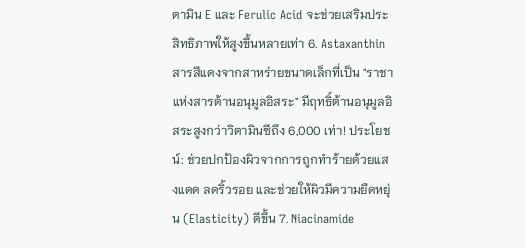ตามิน E และ Ferulic Acid จะช่วยเสริมประสิทธิภาพให้สูงขึ้นหลายเท่า 6. Astaxanthin สารสีแดงจากสาหร่ายขนาดเล็กที่เป็น "ราชาแห่งสารต้านอนุมูลอิสระ" มีฤทธิ์ต้านอนุมูลอิสระสูงกว่าวิตามินซีถึง 6,000 เท่า! ประโยชน์: ช่วยปกป้องผิวจากการถูกทำร้ายด้วยแสงแดด ลดริ้วรอย และช่วยให้ผิวมีความยืดหยุ่น (Elasticity) ดีขึ้น 7. Niacinamide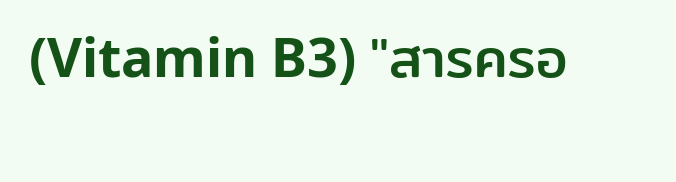(Vitamin B3) "สารครอ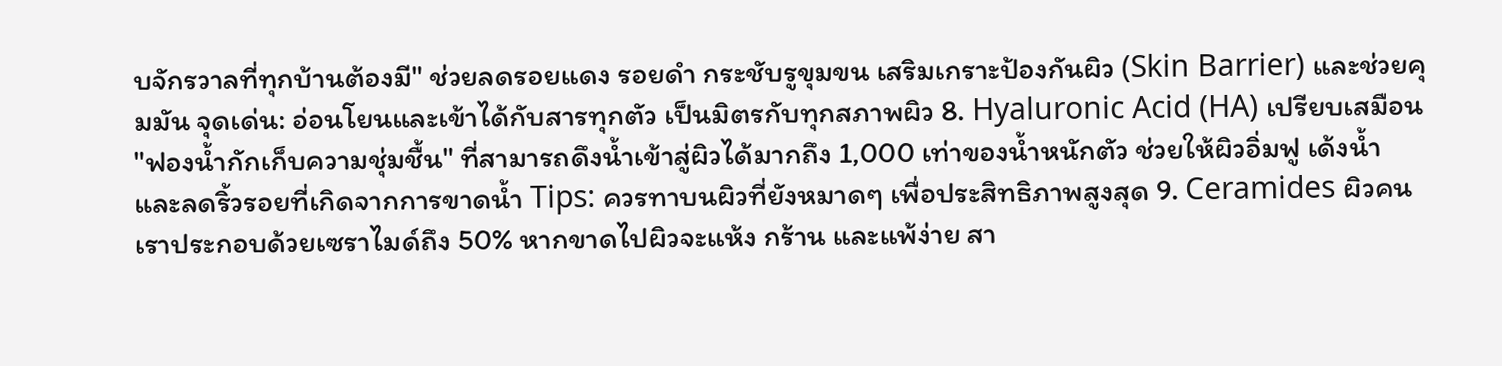บจักรวาลที่ทุกบ้านต้องมี" ช่วยลดรอยแดง รอยดำ กระชับรูขุมขน เสริมเกราะป้องกันผิว (Skin Barrier) และช่วยคุมมัน จุดเด่น: อ่อนโยนและเข้าได้กับสารทุกตัว เป็นมิตรกับทุกสภาพผิว 8. Hyaluronic Acid (HA) เปรียบเสมือน "ฟองน้ำกักเก็บความชุ่มชื้น" ที่สามารถดึงน้ำเข้าสู่ผิวได้มากถึง 1,000 เท่าของน้ำหนักตัว ช่วยให้ผิวอิ่มฟู เด้งน้ำ และลดริ้วรอยที่เกิดจากการขาดน้ำ Tips: ควรทาบนผิวที่ยังหมาดๆ เพื่อประสิทธิภาพสูงสุด 9. Ceramides ผิวคนเราประกอบด้วยเซราไมด์ถึง 50% หากขาดไปผิวจะแห้ง กร้าน และแพ้ง่าย สา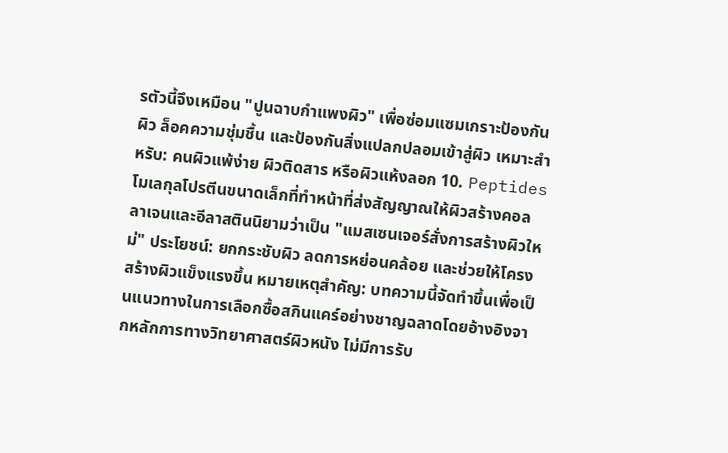รตัวนี้จึงเหมือน "ปูนฉาบกำแพงผิว" เพื่อซ่อมแซมเกราะป้องกันผิว ล็อคความชุ่มชื้น และป้องกันสิ่งแปลกปลอมเข้าสู่ผิว เหมาะสำหรับ: คนผิวแพ้ง่าย ผิวติดสาร หรือผิวแห้งลอก 10. Peptides โมเลกุลโปรตีนขนาดเล็กที่ทำหน้าที่ส่งสัญญาณให้ผิวสร้างคอลลาเจนและอีลาสตินนิยามว่าเป็น "แมสเซนเจอร์สั่งการสร้างผิวใหม่" ประโยชน์: ยกกระชับผิว ลดการหย่อนคล้อย และช่วยให้โครงสร้างผิวแข็งแรงขึ้น หมายเหตุสำคัญ: บทความนี้จัดทำขึ้นเพื่อเป็นแนวทางในการเลือกซื้อสกินแคร์อย่างชาญฉลาดโดยอ้างอิงจากหลักการทางวิทยาศาสตร์ผิวหนัง ไม่มีการรับ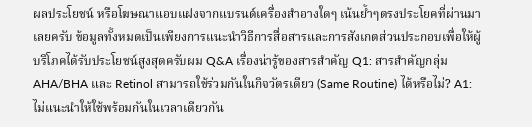ผลประโยชน์ หรือโฆษณาแอบแฝงจากแบรนด์เครื่องสำอางใดๆ เน้นย้ำๆตรงประโยคที่ผ่านมาเลยครับ ข้อมูลทั้งหมดเป็นเพียงการแนะนำวิธีการสื่อสารและการสังเกตส่วนประกอบเพื่อให้ผู้บริโภคได้รับประโยชน์สูงสุดครับผม Q&A เรื่องน่ารู้ของสารสำคัญ Q1: สารสำคัญกลุ่ม AHA/BHA และ Retinol สามารถใช้ร่วมกันในกิจวัตรเดียว (Same Routine) ได้หรือไม่? A1: ไม่แนะนำให้ใช้พร้อมกันในเวลาเดียวกัน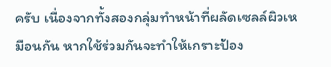ครับ เนื่องจากทั้งสองกลุ่มทำหน้าที่ผลัดเซลล์ผิวเหมือนกัน หากใช้ร่วมกันจะทำให้เกราะป้อง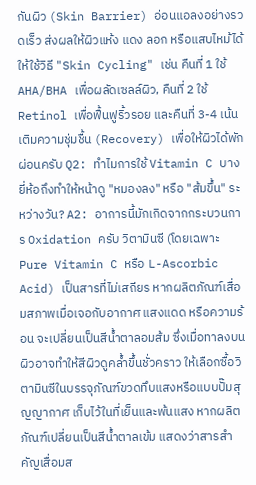กันผิว (Skin Barrier) อ่อนแอลงอย่างรวดเร็ว ส่งผลให้ผิวแห้ง แดง ลอก หรือแสบไหม้ได้ ให้ใช้วิธี "Skin Cycling" เช่น คืนที่ 1 ใช้ AHA/BHA เพื่อผลัดเซลล์ผิว, คืนที่ 2 ใช้ Retinol เพื่อฟื้นฟูริ้วรอย และคืนที่ 3-4 เน้นเติมความชุ่มชื้น (Recovery) เพื่อให้ผิวได้พักผ่อนครับ Q2: ทำไมการใช้ Vitamin C บางยี่ห้อถึงทำให้หน้าดู "หมองลง" หรือ "ส้มขึ้น" ระหว่างวัน? A2: อาการนี้มักเกิดจากกระบวนการ Oxidation ครับ วิตามินซี (โดยเฉพาะ Pure Vitamin C หรือ L-Ascorbic Acid) เป็นสารที่ไม่เสถียร หากผลิตภัณฑ์เสื่อมสภาพเมื่อเจอกับอากาศ แสงแดด หรือความร้อน จะเปลี่ยนเป็นสีน้ำตาลอมส้ม ซึ่งเมื่อทาลงบนผิวอาจทำให้สีผิวดูคล้ำขึ้นชั่วคราว ให้เลือกซื้อวิตามินซีในบรรจุภัณฑ์ขวดทึบแสงหรือแบบปั๊มสุญญากาศ เก็บไว้ในที่เย็นและพ้นแสง หากผลิตภัณฑ์เปลี่ยนเป็นสีน้ำตาลเข้ม แสดงว่าสารสำคัญเสื่อมส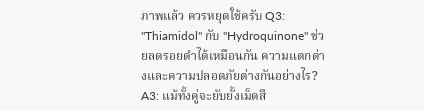ภาพแล้ว ควรหยุดใช้ครับ Q3: "Thiamidol" กับ "Hydroquinone" ช่วยลดรอยดำได้เหมือนกัน ความแตกต่างและความปลอดภัยต่างกันอย่างไร? A3: แม้ทั้งคู่จะยับยั้งเม็ดสี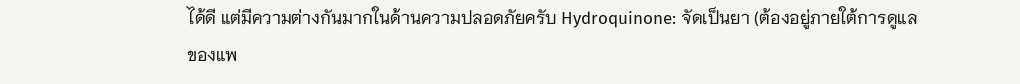ได้ดี แต่มีความต่างกันมากในด้านความปลอดภัยครับ Hydroquinone: จัดเป็นยา (ต้องอยู่ภายใต้การดูแลของแพ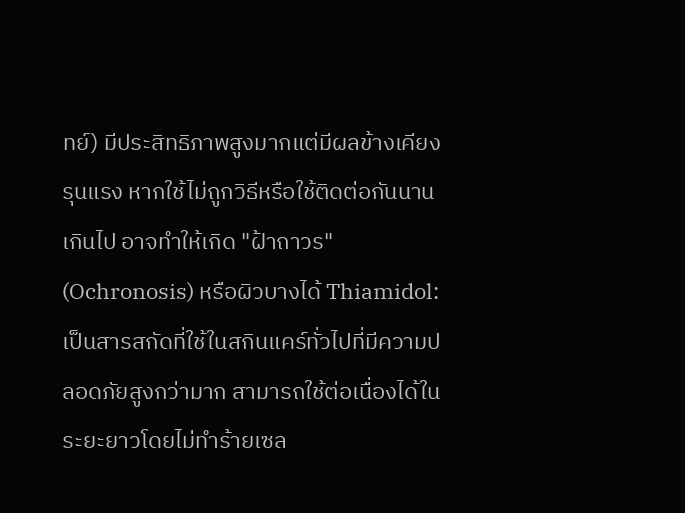ทย์) มีประสิทธิภาพสูงมากแต่มีผลข้างเคียงรุนแรง หากใช้ไม่ถูกวิธีหรือใช้ติดต่อกันนานเกินไป อาจทำให้เกิด "ฝ้าถาวร" (Ochronosis) หรือผิวบางได้ Thiamidol: เป็นสารสกัดที่ใช้ในสกินแคร์ทั่วไปที่มีความปลอดภัยสูงกว่ามาก สามารถใช้ต่อเนื่องได้ในระยะยาวโดยไม่ทำร้ายเซล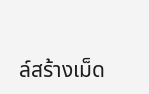ล์สร้างเม็ด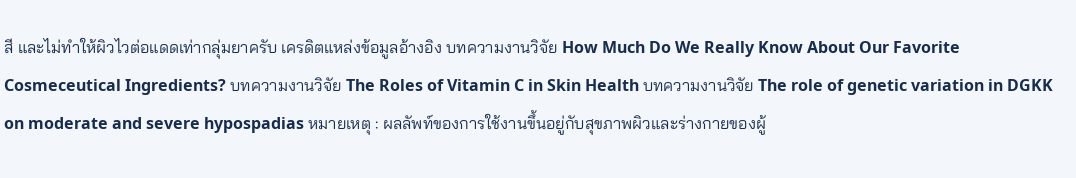สี และไม่ทำให้ผิวไวต่อแดดเท่ากลุ่มยาครับ เครดิตแหล่งข้อมูลอ้างอิง บทความงานวิจัย How Much Do We Really Know About Our Favorite Cosmeceutical Ingredients? บทความงานวิจัย The Roles of Vitamin C in Skin Health บทความงานวิจัย The role of genetic variation in DGKK on moderate and severe hypospadias หมายเหตุ : ผลลัพท์ของการใช้งานขึ้นอยู่กับสุขภาพผิวและร่างกายของผู้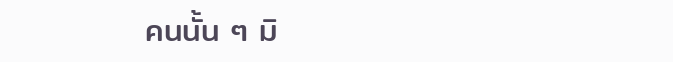คนนั้น ๆ มิ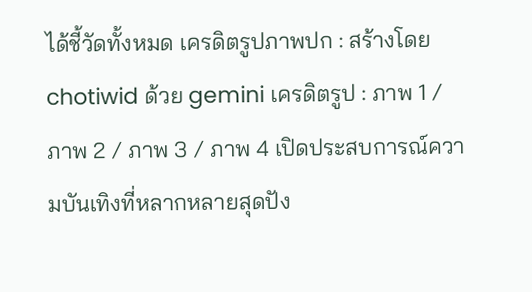ได้ชี้วัดทั้งหมด เครดิตรูปภาพปก : สร้างโดย chotiwid ด้วย gemini เครดิตรูป : ภาพ 1 / ภาพ 2 / ภาพ 3 / ภาพ 4 เปิดประสบการณ์ความบันเทิงที่หลากหลายสุดปัง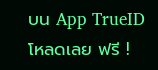บน App TrueID โหลดเลย ฟรี !